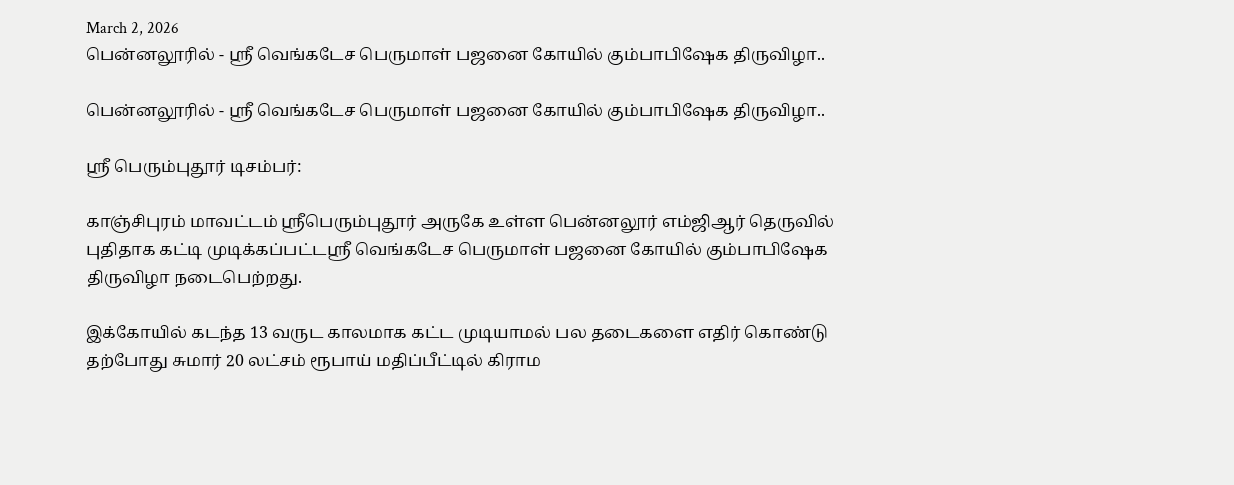March 2, 2026
பென்னலூரில் - ஸ்ரீ வெங்கடேச பெருமாள் பஜனை கோயில் கும்பாபிஷேக திருவிழா..

பென்னலூரில் - ஸ்ரீ வெங்கடேச பெருமாள் பஜனை கோயில் கும்பாபிஷேக திருவிழா..

ஸ்ரீ பெரும்புதூர் டிசம்பர்:

காஞ்சிபுரம் மாவட்டம் ஸ்ரீபெரும்புதூர் அருகே உள்ள பென்னலூர் எம்ஜிஆர் தெருவில் புதிதாக கட்டி முடிக்கப்பட்டஸ்ரீ வெங்கடேச பெருமாள் பஜனை கோயில் கும்பாபிஷேக திருவிழா நடைபெற்றது.

இக்கோயில் கடந்த 13 வருட காலமாக கட்ட முடியாமல் பல தடைகளை எதிர் கொண்டு தற்போது சுமார் 20 லட்சம் ரூபாய் மதிப்பீட்டில் கிராம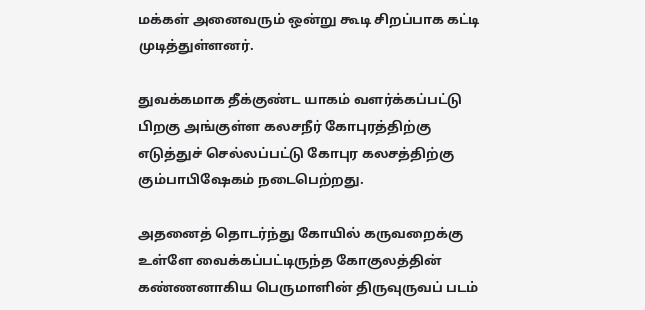மக்கள் அனைவரும் ஒன்று கூடி சிறப்பாக கட்டி முடித்துள்ளனர்.

துவக்கமாக தீக்குண்ட யாகம் வளர்க்கப்பட்டு பிறகு அங்குள்ள கலசநீர் கோபுரத்திற்கு எடுத்துச் செல்லப்பட்டு கோபுர கலசத்திற்கு கும்பாபிஷேகம் நடைபெற்றது.

அதனைத் தொடர்ந்து கோயில் கருவறைக்கு உள்ளே வைக்கப்பட்டிருந்த கோகுலத்தின் கண்ணனாகிய பெருமாளின் திருவுருவப் படம்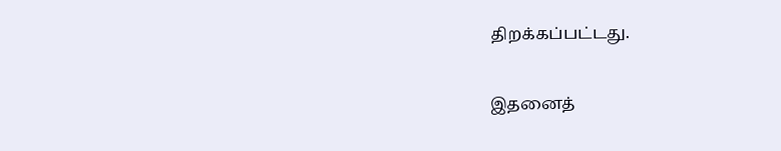திறக்கப்பட்டது.

இதனைத்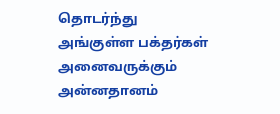தொடர்ந்து அங்குள்ள பக்தர்கள் அனைவருக்கும் அன்னதானம்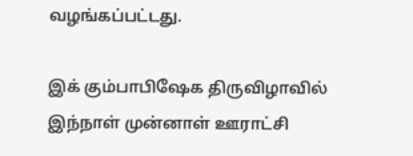வழங்கப்பட்டது.

இக் கும்பாபிஷேக திருவிழாவில் இந்நாள் முன்னாள் ஊராட்சி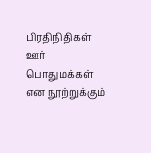பிரதிநிதிகள் ஊர் பொதுமக்கள் என நூற்றுக்கும்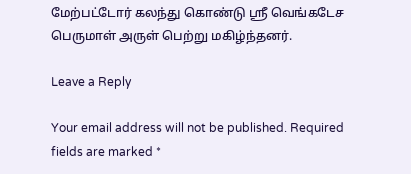மேற்பட்டோர் கலந்து கொண்டு ஸ்ரீ வெங்கடேச பெருமாள் அருள் பெற்று மகிழ்ந்தனர்.

Leave a Reply

Your email address will not be published. Required fields are marked *